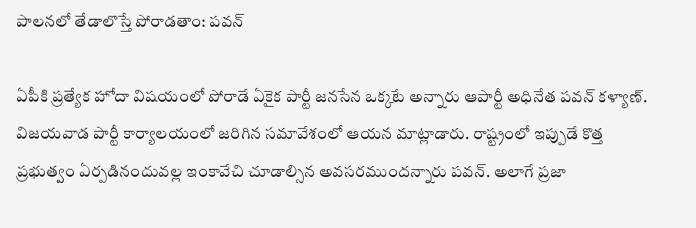పాలనలో తేడాలొస్తే పోరాడతాం: పవన్

ఏపీకి ప్రత్యేక హోదా విషయంలో పోరాడే ఏకైక పార్టీ జనసేన ఒక్కటే అన్నారు ఆపార్టీ అధినేత పవన్ కళ్యాణ్. విజయవాడ పార్టీ కార్యాలయంలో జరిగిన సమావేశంలో ఆయన మాట్లాడారు. రాష్ట్రంలో ఇప్పుడే కొత్త ప్రభుత్వం ఏర్పడినందువల్ల ఇంకావేచి చూడాల్సిన అవసరముందన్నారు పవన్. అలాగే ప్రజా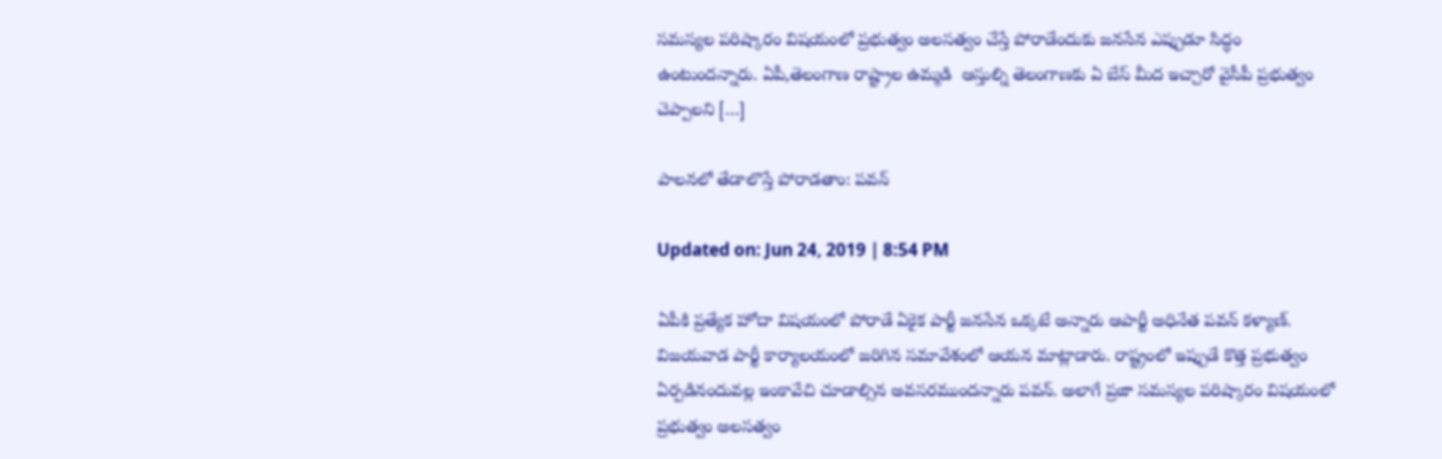సమస్యల పరిష్కారం విషయంలో ప్రభుత్వం అలసత్వం చేస్తే పోరాడేందుకు జనసేన ఎప్పుడూ సిద్ధం ఉంటుందన్నారు. ఏపీ,తెలంగాణ రాష్ట్రాల ఉమ్మడి  ఆస్తుల్ని తెలంగాణకు ఏ బేస్ మీద ఇచ్చారో వైసీపీ ప్రభుత్వం చెప్పాలని […]

పాలనలో తేడాలొస్తే పోరాడతాం: పవన్

Updated on: Jun 24, 2019 | 8:54 PM

ఏపీకి ప్రత్యేక హోదా విషయంలో పోరాడే ఏకైక పార్టీ జనసేన ఒక్కటే అన్నారు ఆపార్టీ అధినేత పవన్ కళ్యాణ్. విజయవాడ పార్టీ కార్యాలయంలో జరిగిన సమావేశంలో ఆయన మాట్లాడారు. రాష్ట్రంలో ఇప్పుడే కొత్త ప్రభుత్వం ఏర్పడినందువల్ల ఇంకావేచి చూడాల్సిన అవసరముందన్నారు పవన్. అలాగే ప్రజా సమస్యల పరిష్కారం విషయంలో ప్రభుత్వం అలసత్వం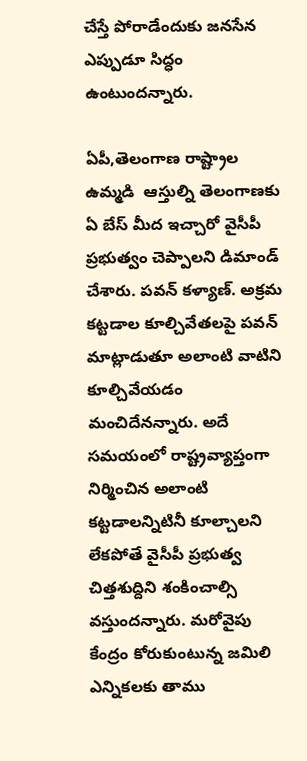చేస్తే పోరాడేందుకు జనసేన ఎప్పుడూ సిద్ధం ఉంటుందన్నారు.

ఏపీ,తెలంగాణ రాష్ట్రాల ఉమ్మడి  ఆస్తుల్ని తెలంగాణకు ఏ బేస్ మీద ఇచ్చారో వైసీపీ ప్రభుత్వం చెప్పాలని డిమాండ్ చేశారు. పవన్ కళ్యాణ్. అక్రమ కట్టడాల కూల్చివేతలపై పవన్ మాట్లాడుతూ అలాంటి వాటిని కూల్చివేయడం మంచిదేనన్నారు. అదే సమయంలో రాష్ట్రవ్యాప్తంగా నిర్మించిన అలాంటి కట్టడాలన్నిటినీ కూల్చాలని లేకపోతే వైసీపీ ప్రభుత్వ చిత్తశుద్దిని శంకించాల్సి వస్తుందన్నారు. మరోవైపు కేంద్రం కోరుకుంటున్న జమిలి ఎన్నికలకు తాము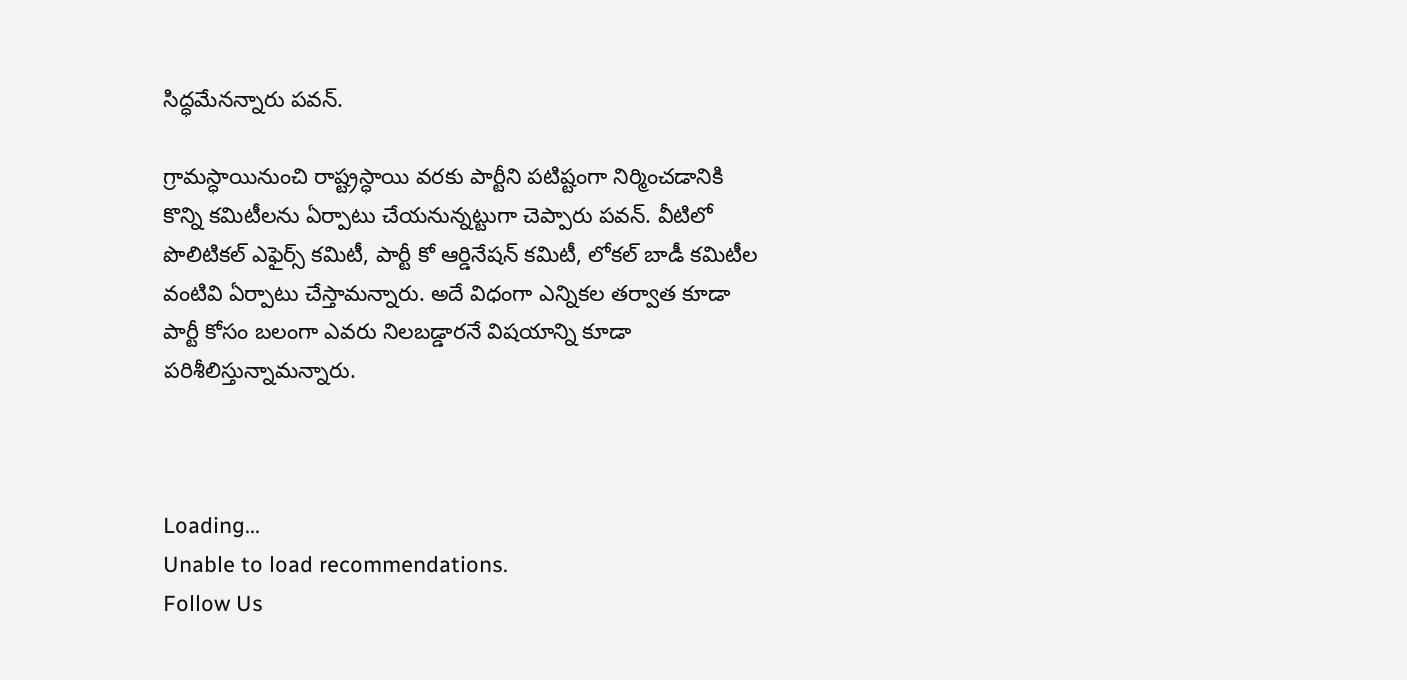సిద్ధమేనన్నారు పవన్.

గ్రామస్ధాయినుంచి రాష్ట్రస్ధాయి వరకు పార్టీని పటిష్టంగా నిర్మించడానికి కొన్ని కమిటీలను ఏర్పాటు చేయనున్నట్టుగా చెప్పారు పవన్. వీటిలో పొలిటికల్ ఎఫైర్స్ కమిటీ, పార్టీ కో ఆర్డినేషన్ కమిటీ, లోకల్ బాడీ కమిటీల వంటివి ఏర్పాటు చేస్తామన్నారు. అదే విధంగా ఎన్నికల తర్వాత కూడా పార్టీ కోసం బలంగా ఎవరు నిలబడ్డారనే విషయాన్ని కూడా పరిశీలిస్తున్నామన్నారు.



Loading...
Unable to load recommendations.
Follow Us